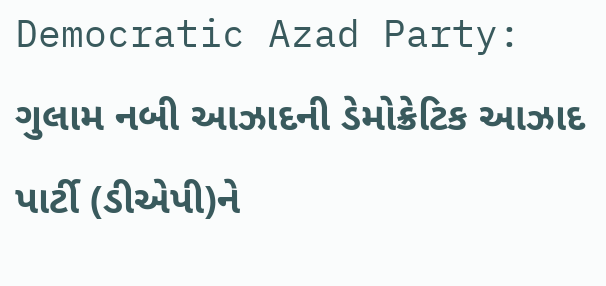Democratic Azad Party: ગુલામ નબી આઝાદની ડેમોક્રેટિક આઝાદ પાર્ટી (ડીએપી)ને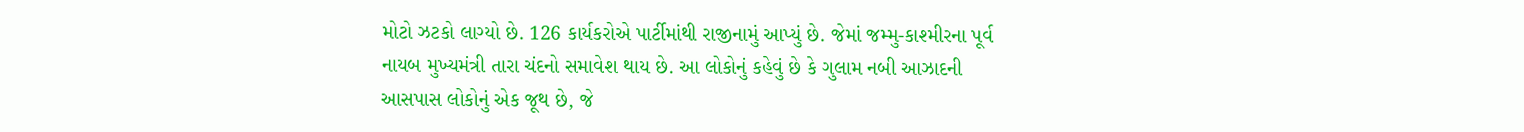મોટો ઝટકો લાગ્યો છે. 126 કાર્યકરોએ પાર્ટીમાંથી રાજીનામું આપ્યું છે. જેમાં જમ્મુ-કાશ્મીરના પૂર્વ નાયબ મુખ્યમંત્રી તારા ચંદનો સમાવેશ થાય છે. આ લોકોનું કહેવું છે કે ગુલામ નબી આઝાદની આસપાસ લોકોનું એક જૂથ છે, જે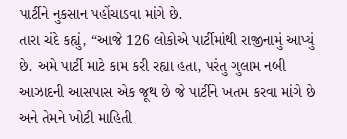પાર્ટીને નુકસાન પહોંચાડવા માંગે છે.
તારા ચંદે કહ્યું, “આજે 126 લોકોએ પાર્ટીમાંથી રાજીનામું આપ્યું છે. અમે પાર્ટી માટે કામ કરી રહ્યા હતા, પરંતુ ગુલામ નબી આઝાદની આસપાસ એક જૂથ છે જે પાર્ટીને ખતમ કરવા માંગે છે અને તેમને ખોટી માહિતી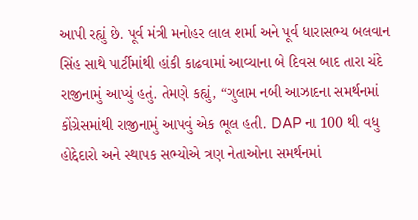આપી રહ્યું છે. પૂર્વ મંત્રી મનોહર લાલ શર્મા અને પૂર્વ ધારાસભ્ય બલવાન સિંહ સાથે પાર્ટીમાંથી હાંકી કાઢવામાં આવ્યાના બે દિવસ બાદ તારા ચંદે રાજીનામું આપ્યું હતું. તેમણે કહ્યું, “ગુલામ નબી આઝાદના સમર્થનમાં કોંગ્રેસમાંથી રાજીનામું આપવું એક ભૂલ હતી. DAP ના 100 થી વધુ હોદ્દેદારો અને સ્થાપક સભ્યોએ ત્રણ નેતાઓના સમર્થનમાં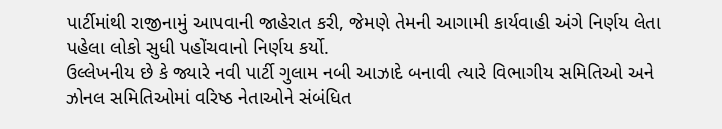પાર્ટીમાંથી રાજીનામું આપવાની જાહેરાત કરી, જેમણે તેમની આગામી કાર્યવાહી અંગે નિર્ણય લેતા પહેલા લોકો સુધી પહોંચવાનો નિર્ણય કર્યો.
ઉલ્લેખનીય છે કે જ્યારે નવી પાર્ટી ગુલામ નબી આઝાદે બનાવી ત્યારે વિભાગીય સમિતિઓ અને ઝોનલ સમિતિઓમાં વરિષ્ઠ નેતાઓને સંબંધિત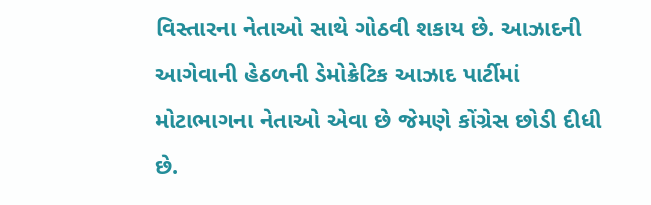વિસ્તારના નેતાઓ સાથે ગોઠવી શકાય છે. આઝાદની આગેવાની હેઠળની ડેમોક્રેટિક આઝાદ પાર્ટીમાં મોટાભાગના નેતાઓ એવા છે જેમણે કોંગ્રેસ છોડી દીધી છે.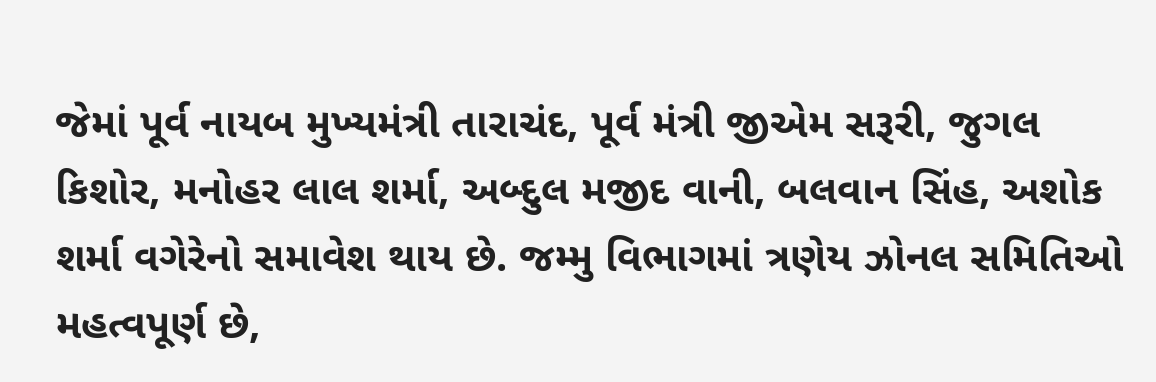જેમાં પૂર્વ નાયબ મુખ્યમંત્રી તારાચંદ, પૂર્વ મંત્રી જીએમ સરૂરી, જુગલ કિશોર, મનોહર લાલ શર્મા, અબ્દુલ મજીદ વાની, બલવાન સિંહ, અશોક શર્મા વગેરેનો સમાવેશ થાય છે. જમ્મુ વિભાગમાં ત્રણેય ઝોનલ સમિતિઓ મહત્વપૂર્ણ છે,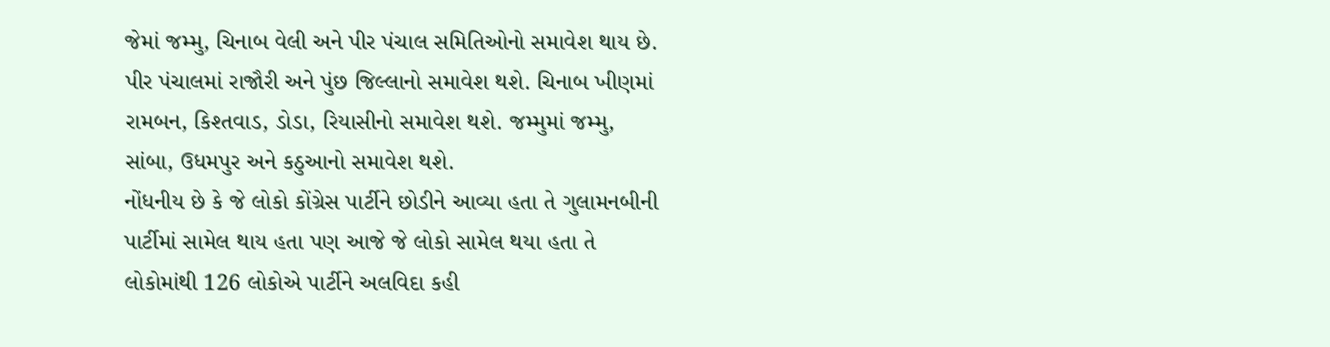જેમાં જમ્મુ, ચિનાબ વેલી અને પીર પંચાલ સમિતિઓનો સમાવેશ થાય છે. પીર પંચાલમાં રાજૌરી અને પુંછ જિલ્લાનો સમાવેશ થશે. ચિનાબ ખીણમાં રામબન, કિશ્તવાડ, ડોડા, રિયાસીનો સમાવેશ થશે. જમ્મુમાં જમ્મુ, સાંબા, ઉધમપુર અને કઠુઆનો સમાવેશ થશે.
નોંધનીય છે કે જે લોકો કોંગ્રેસ પાર્ટીને છોડીને આવ્યા હતા તે ગુલામનબીની પાર્ટીમાં સામેલ થાય હતા પણ આજે જે લોકો સામેલ થયા હતા તે લોકોમાંથી 126 લોકોએ પાર્ટીને અલવિદા કહી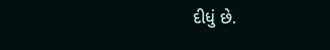દીધું છે.